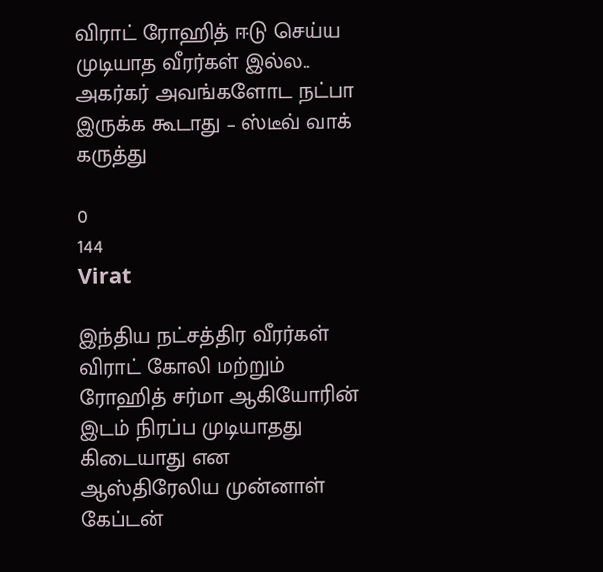விராட் ரோஹித் ஈடு செய்ய முடியாத வீரர்கள் இல்ல.. அகர்கர் அவங்களோட நட்பா இருக்க கூடாது – ஸ்டீவ் வாக் கருத்து

0
144
Virat

இந்திய நட்சத்திர வீரர்கள் விராட் கோலி மற்றும் ரோஹித் சர்மா ஆகியோரின் இடம் நிரப்ப முடியாதது கிடையாது என ஆஸ்திரேலிய முன்னாள் கேப்டன்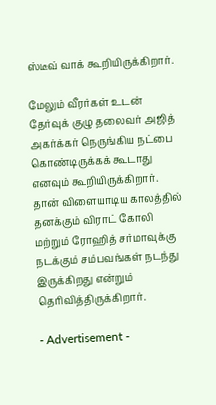ஸ்டீவ் வாக் கூறியிருக்கிறார்.

மேலும் வீரர்கள் உடன் தேர்வுக் குழு தலைவர் அஜித் அகர்க்கர் நெருங்கிய நட்பை கொண்டிருக்கக் கூடாது எனவும் கூறியிருக்கிறார். தான் விளையாடிய காலத்தில் தனக்கும் விராட் கோலி மற்றும் ரோஹித் சர்மாவுக்கு நடக்கும் சம்பவங்கள் நடந்து இருக்கிறது என்றும் தெரிவித்திருக்கிறார்.

- Advertisement -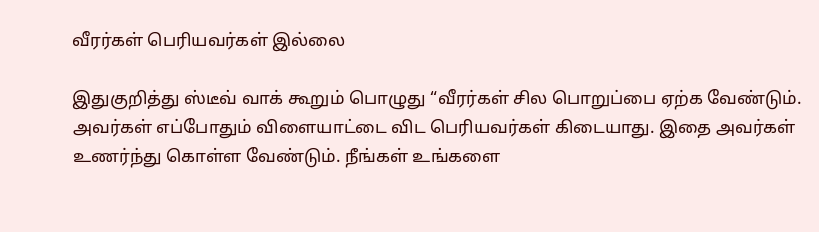வீரர்கள் பெரியவர்கள் இல்லை

இதுகுறித்து ஸ்டீவ் வாக் கூறும் பொழுது “வீரர்கள் சில பொறுப்பை ஏற்க வேண்டும். அவர்கள் எப்போதும் விளையாட்டை விட பெரியவர்கள் கிடையாது. இதை அவர்கள் உணர்ந்து கொள்ள வேண்டும். நீங்கள் உங்களை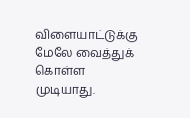விளையாட்டுக்கு மேலே வைத்துக் கொள்ள முடியாது.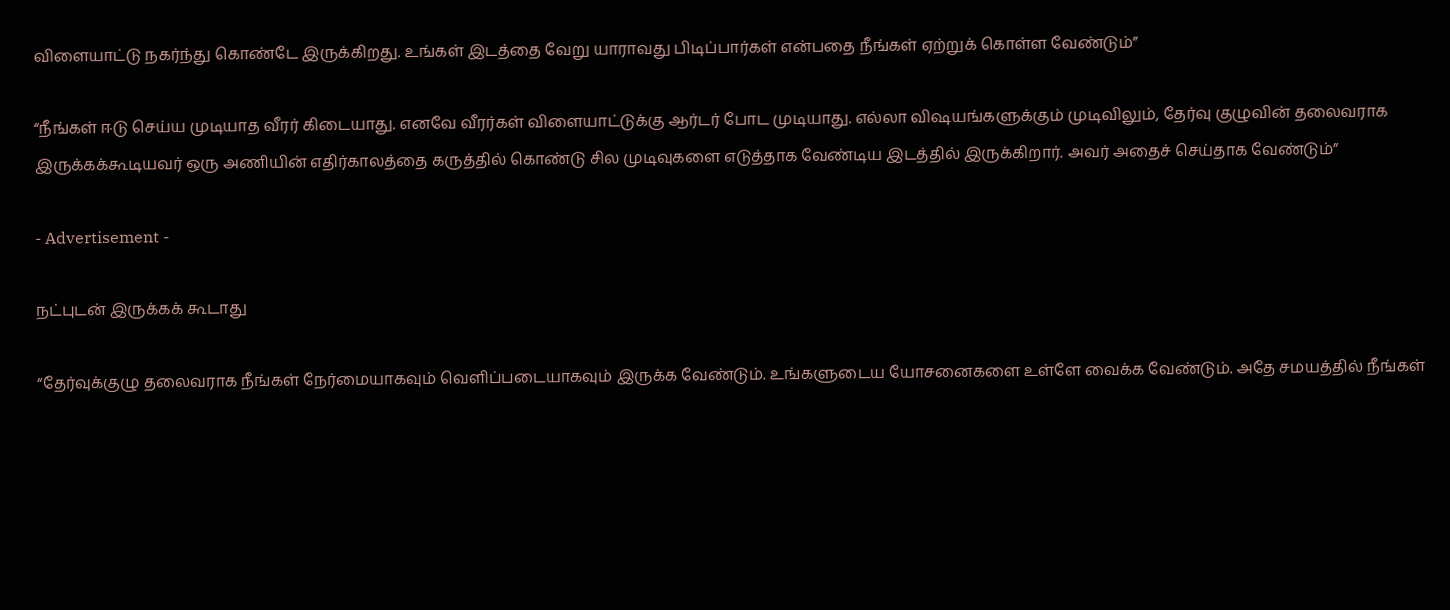விளையாட்டு நகர்ந்து கொண்டே இருக்கிறது. உங்கள் இடத்தை வேறு யாராவது பிடிப்பார்கள் என்பதை நீங்கள் ஏற்றுக் கொள்ள வேண்டும்”

“நீங்கள் ஈடு செய்ய முடியாத வீரர் கிடையாது. எனவே வீரர்கள் விளையாட்டுக்கு ஆர்டர் போட முடியாது. எல்லா விஷயங்களுக்கும் முடிவிலும், தேர்வு குழுவின் தலைவராக இருக்கக்கூடியவர் ஒரு அணியின் எதிர்காலத்தை கருத்தில் கொண்டு சில முடிவுகளை எடுத்தாக வேண்டிய இடத்தில் இருக்கிறார். அவர் அதைச் செய்தாக வேண்டும்”

- Advertisement -

நட்புடன் இருக்கக் கூடாது

“தேர்வுக்குழு தலைவராக நீங்கள் நேர்மையாகவும் வெளிப்படையாகவும் இருக்க வேண்டும். உங்களுடைய யோசனைகளை உள்ளே வைக்க வேண்டும். அதே சமயத்தில் நீங்கள்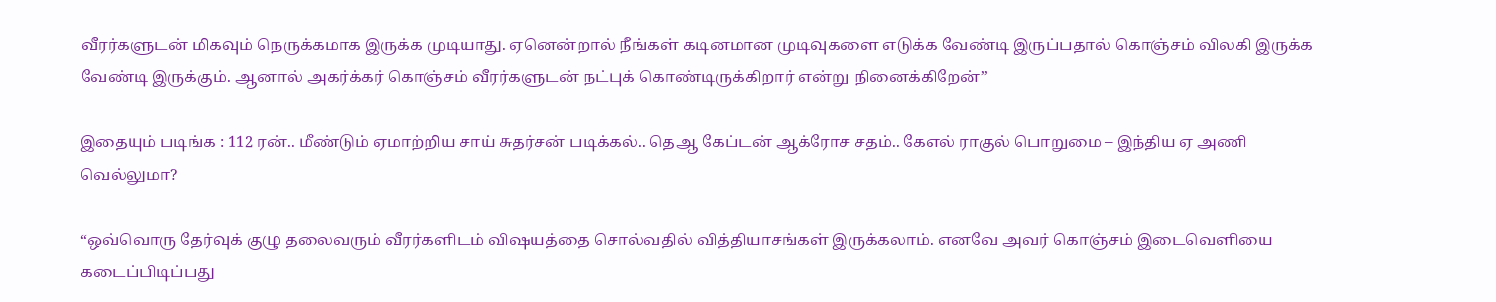வீரர்களுடன் மிகவும் நெருக்கமாக இருக்க முடியாது. ஏனென்றால் நீங்கள் கடினமான முடிவுகளை எடுக்க வேண்டி இருப்பதால் கொஞ்சம் விலகி இருக்க வேண்டி இருக்கும். ஆனால் அகர்க்கர் கொஞ்சம் வீரர்களுடன் நட்புக் கொண்டிருக்கிறார் என்று நினைக்கிறேன்”

இதையும் படிங்க : 112 ரன்.. மீண்டும் ஏமாற்றிய சாய் சுதர்சன் படிக்கல்.. தெஆ கேப்டன் ஆக்ரோச சதம்.. கேஎல் ராகுல் பொறுமை – இந்திய ஏ அணி வெல்லுமா?

“ஒவ்வொரு தேர்வுக் குழு தலைவரும் வீரர்களிடம் விஷயத்தை சொல்வதில் வித்தியாசங்கள் இருக்கலாம். எனவே அவர் கொஞ்சம் இடைவெளியை கடைப்பிடிப்பது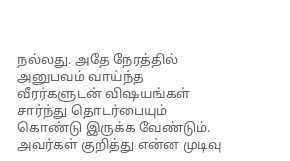நல்லது. அதே நேரத்தில் அனுபவம் வாய்ந்த வீரர்களுடன் விஷயங்கள் சார்ந்து தொடர்பையும் கொண்டு இருக்க வேண்டும். அவர்கள் குறித்து என்ன முடிவு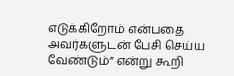எடுக்கிறோம் என்பதை அவர்களுடன் பேசி செய்ய வேண்டும்” என்று கூறி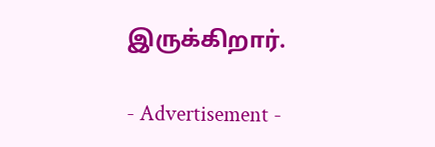இருக்கிறார்.

- Advertisement -